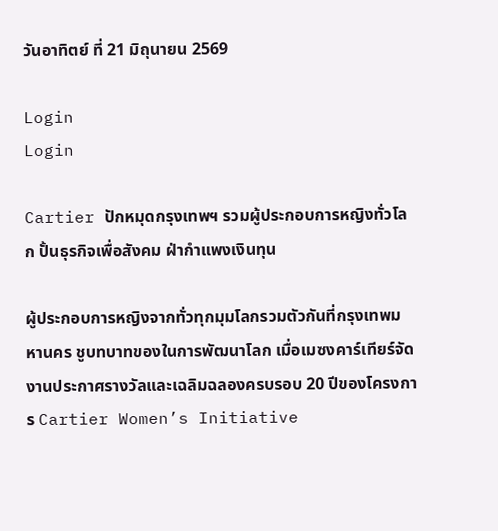วันอาทิตย์ ที่ 21 มิถุนายน 2569

Login
Login

Cartier ปักหมุดกรุงเทพฯ รวมผู้ประกอบการหญิงทั่วโลก ปั้นธุรกิจเพื่อสังคม ฝ่ากำแพงเงินทุน

ผู้ประกอบการหญิงจากทั่วทุกมุมโลกรวมตัวกันที่กรุงเทพมหานคร ชูบทบาทของในการพัฒนาโลก เมื่อเมซงคาร์เทียร์จัดงานประกาศรางวัลและเฉลิมฉลองครบรอบ 20 ปีของโครงการ Cartier Women’s Initiative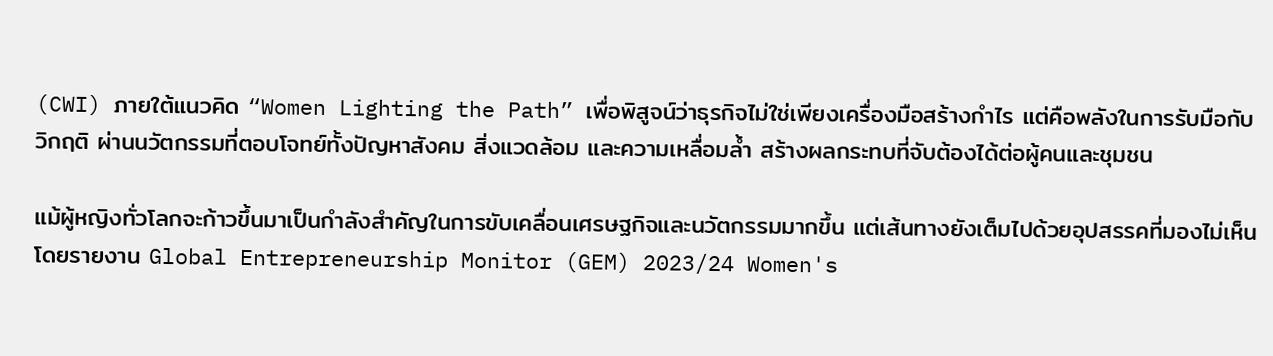(CWI) ภายใต้แนวคิด “Women Lighting the Path” เพื่อพิสูจน์ว่าธุรกิจไม่ใช่เพียงเครื่องมือสร้างกำไร แต่คือพลังในการรับมือกับวิกฤติ ผ่านนวัตกรรมที่ตอบโจทย์ทั้งปัญหาสังคม สิ่งแวดล้อม และความเหลื่อมล้ำ สร้างผลกระทบที่จับต้องได้ต่อผู้คนและชุมชน

แม้ผู้หญิงทั่วโลกจะก้าวขึ้นมาเป็นกำลังสำคัญในการขับเคลื่อนเศรษฐกิจและนวัตกรรมมากขึ้น แต่เส้นทางยังเต็มไปด้วยอุปสรรคที่มองไม่เห็น โดยรายงาน Global Entrepreneurship Monitor (GEM) 2023/24 Women's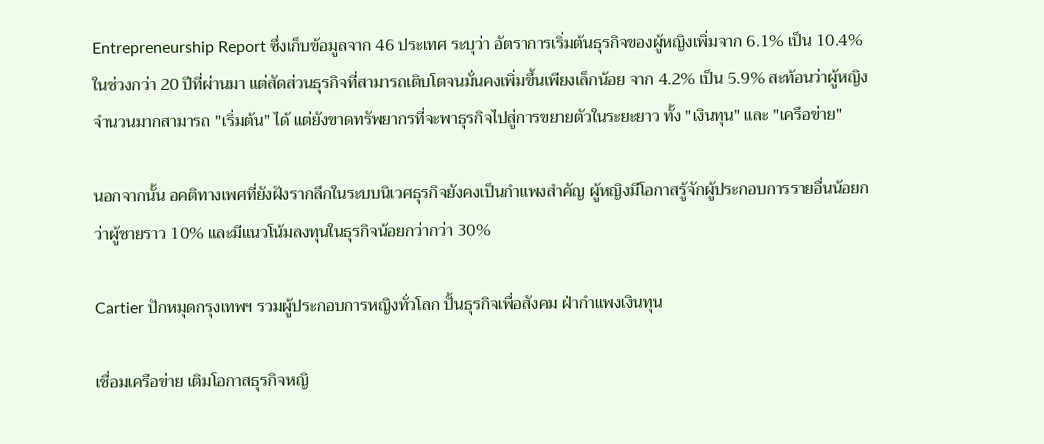Entrepreneurship Report ซึ่งเก็บข้อมูลจาก 46 ประเทศ ระบุว่า อัตราการเริ่มต้นธุรกิจของผู้หญิงเพิ่มจาก 6.1% เป็น 10.4% ในช่วงกว่า 20 ปีที่ผ่านมา แต่สัดส่วนธุรกิจที่สามารถเติบโตจนมั่นคงเพิ่มขึ้นเพียงเล็กน้อย จาก 4.2% เป็น 5.9% สะท้อนว่าผู้หญิงจำนวนมากสามารถ "เริ่มต้น" ได้ แต่ยังขาดทรัพยากรที่จะพาธุรกิจไปสู่การขยายตัวในระยะยาว ทั้ง "เงินทุน" และ "เครือข่าย"

นอกจากนั้น อคติทางเพศที่ยังฝังรากลึกในระบบนิเวศธุรกิจยังคงเป็นกำแพงสำคัญ ผู้หญิงมีโอกาสรู้จักผู้ประกอบการรายอื่นน้อยกว่าผู้ชายราว 10% และมีแนวโน้มลงทุนในธุรกิจน้อยกว่ากว่า 30%

Cartier ปักหมุดกรุงเทพฯ รวมผู้ประกอบการหญิงทั่วโลก ปั้นธุรกิจเพื่อสังคม ฝ่ากำแพงเงินทุน

เชื่อมเครือข่าย เติมโอกาสธุรกิจหญิ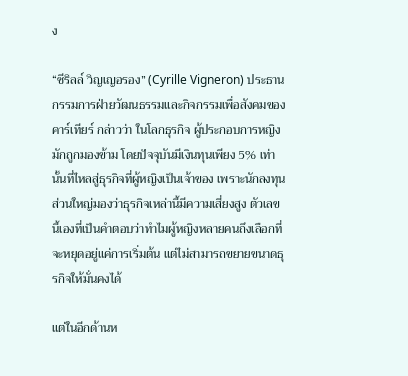ง

“ซีริลล์ วิญเญอรอง” (Cyrille Vigneron) ประธานกรรมการฝ่ายวัฒนธรรมและกิจกรรมเพื่อสังคมของคาร์เทียร์ กล่าวว่า ในโลกธุรกิจ ผู้ประกอบการหญิงมักถูกมองข้าม โดยปัจจุบันมีเงินทุนเพียง 5% เท่านั้นที่ไหลสู่ธุรกิจที่ผู้หญิงเป็นเจ้าของ เพราะนักลงทุนส่วนใหญ่มองว่าธุรกิจเหล่านี้มีความเสี่ยงสูง ตัวเลขนี้เองที่เป็นคำตอบว่าทำไมผู้หญิงหลายคนถึงเลือกที่จะหยุดอยู่แค่การเริ่มต้น แต่ไม่สามารถขยายขนาดธุรกิจให้มั่นคงได้

แต่ในอีกด้านห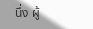นึ่ง ผู้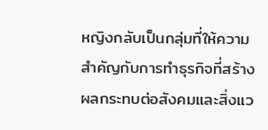หญิงกลับเป็นกลุ่มที่ให้ความสำคัญกับการทำธุรกิจที่สร้างผลกระทบต่อสังคมและสิ่งแว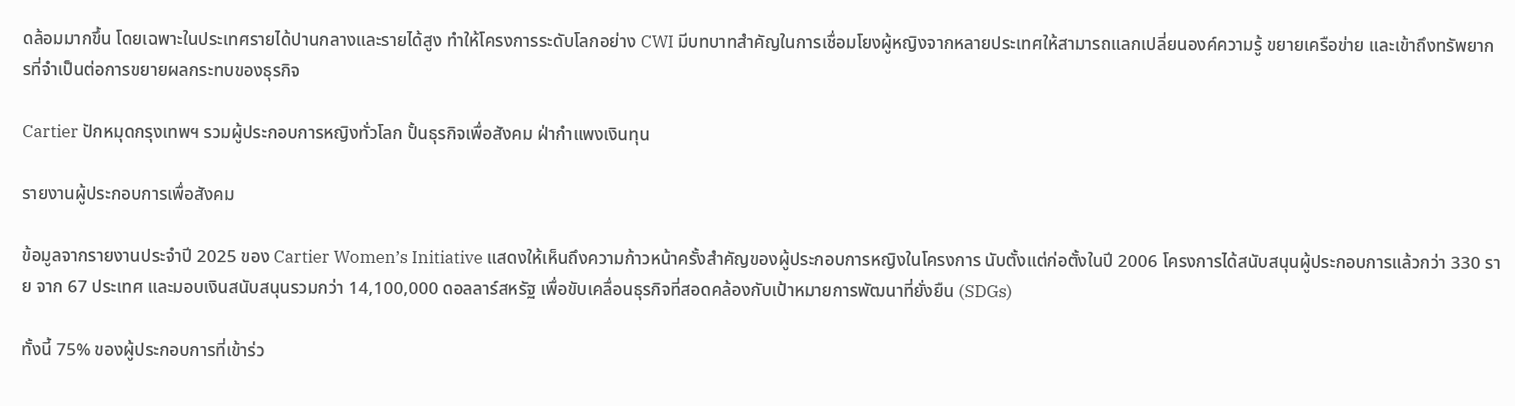ดล้อมมากขึ้น โดยเฉพาะในประเทศรายได้ปานกลางและรายได้สูง ทำให้โครงการระดับโลกอย่าง CWI มีบทบาทสำคัญในการเชื่อมโยงผู้หญิงจากหลายประเทศให้สามารถแลกเปลี่ยนองค์ความรู้ ขยายเครือข่าย และเข้าถึงทรัพยากรที่จำเป็นต่อการขยายผลกระทบของธุรกิจ

Cartier ปักหมุดกรุงเทพฯ รวมผู้ประกอบการหญิงทั่วโลก ปั้นธุรกิจเพื่อสังคม ฝ่ากำแพงเงินทุน

รายงานผู้ประกอบการเพื่อสังคม

ข้อมูลจากรายงานประจำปี 2025 ของ Cartier Women’s Initiative แสดงให้เห็นถึงความก้าวหน้าครั้งสำคัญของผู้ประกอบการหญิงในโครงการ นับตั้งแต่ก่อตั้งในปี 2006 โครงการได้สนับสนุนผู้ประกอบการแล้วกว่า 330 ราย จาก 67 ประเทศ และมอบเงินสนับสนุนรวมกว่า 14,100,000 ดอลลาร์สหรัฐ เพื่อขับเคลื่อนธุรกิจที่สอดคล้องกับเป้าหมายการพัฒนาที่ยั่งยืน (SDGs)

ทั้งนี้ 75% ของผู้ประกอบการที่เข้าร่ว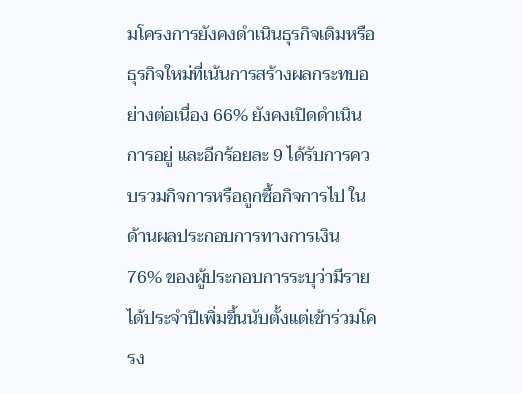มโครงการยังคงดำเนินธุรกิจเดิมหรือธุรกิจใหม่ที่เน้นการสร้างผลกระทบอย่างต่อเนื่อง 66% ยังคงเปิดดำเนินการอยู่ และอีกร้อยละ 9 ได้รับการควบรวมกิจการหรือถูกซื้อกิจการไป ในด้านผลประกอบการทางการเงิน 76% ของผู้ประกอบการระบุว่ามีรายได้ประจำปีเพิ่มขึ้นนับตั้งแต่เข้าร่วมโครง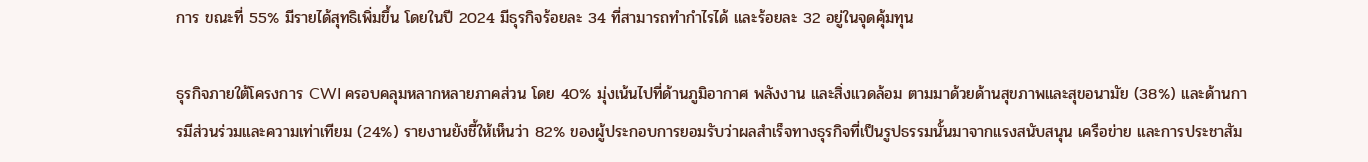การ ขณะที่ 55% มีรายได้สุทธิเพิ่มขึ้น โดยในปี 2024 มีธุรกิจร้อยละ 34 ที่สามารถทำกำไรได้ และร้อยละ 32 อยู่ในจุดคุ้มทุน

ธุรกิจภายใต้โครงการ CWI ครอบคลุมหลากหลายภาคส่วน โดย 40% มุ่งเน้นไปที่ด้านภูมิอากาศ พลังงาน และสิ่งแวดล้อม ตามมาด้วยด้านสุขภาพและสุขอนามัย (38%) และด้านการมีส่วนร่วมและความเท่าเทียม (24%) รายงานยังชี้ให้เห็นว่า 82% ของผู้ประกอบการยอมรับว่าผลสำเร็จทางธุรกิจที่เป็นรูปธรรมนั้นมาจากแรงสนับสนุน เครือข่าย และการประชาสัม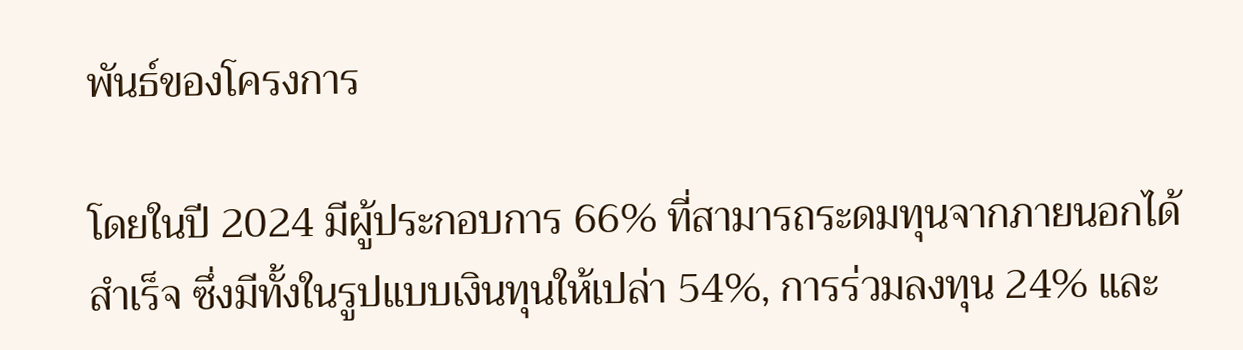พันธ์ของโครงการ

โดยในปี 2024 มีผู้ประกอบการ 66% ที่สามารถระดมทุนจากภายนอกได้สำเร็จ ซึ่งมีทั้งในรูปแบบเงินทุนให้เปล่า 54%, การร่วมลงทุน 24% และ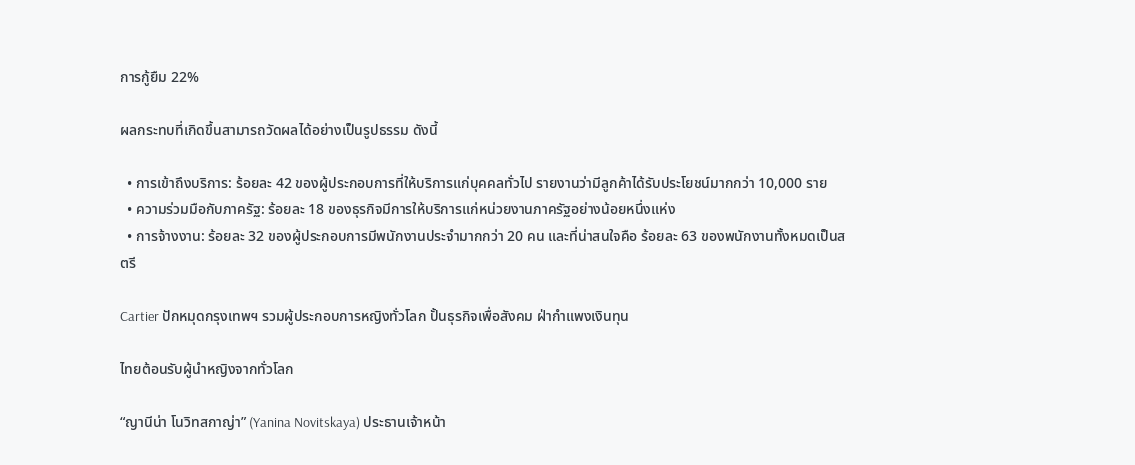การกู้ยืม 22%

ผลกระทบที่เกิดขึ้นสามารถวัดผลได้อย่างเป็นรูปธรรม ดังนี้

  • การเข้าถึงบริการ: ร้อยละ 42 ของผู้ประกอบการที่ให้บริการแก่บุคคลทั่วไป รายงานว่ามีลูกค้าได้รับประโยชน์มากกว่า 10,000 ราย
  • ความร่วมมือกับภาครัฐ: ร้อยละ 18 ของธุรกิจมีการให้บริการแก่หน่วยงานภาครัฐอย่างน้อยหนึ่งแห่ง
  • การจ้างงาน: ร้อยละ 32 ของผู้ประกอบการมีพนักงานประจำมากกว่า 20 คน และที่น่าสนใจคือ ร้อยละ 63 ของพนักงานทั้งหมดเป็นสตรี

Cartier ปักหมุดกรุงเทพฯ รวมผู้ประกอบการหญิงทั่วโลก ปั้นธุรกิจเพื่อสังคม ฝ่ากำแพงเงินทุน

ไทยต้อนรับผู้นำหญิงจากทั่วโลก

“ญานีน่า โนวิทสกาญ่า” (Yanina Novitskaya) ประธานเจ้าหน้า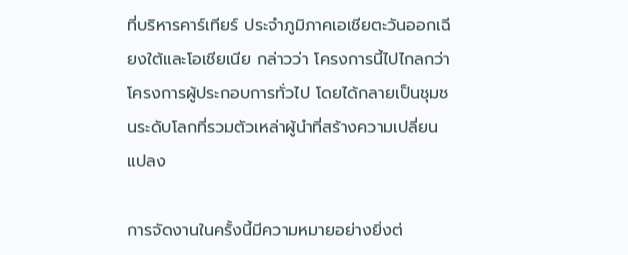ที่บริหารคาร์เทียร์ ประจำภูมิภาคเอเชียตะวันออกเฉียงใต้และโอเชียเนีย กล่าวว่า โครงการนี้ไปไกลกว่าโครงการผู้ประกอบการทั่วไป โดยได้กลายเป็นชุมชนระดับโลกที่รวมตัวเหล่าผู้นำที่สร้างความเปลี่ยนแปลง

การจัดงานในครั้งนี้มีความหมายอย่างยิ่งต่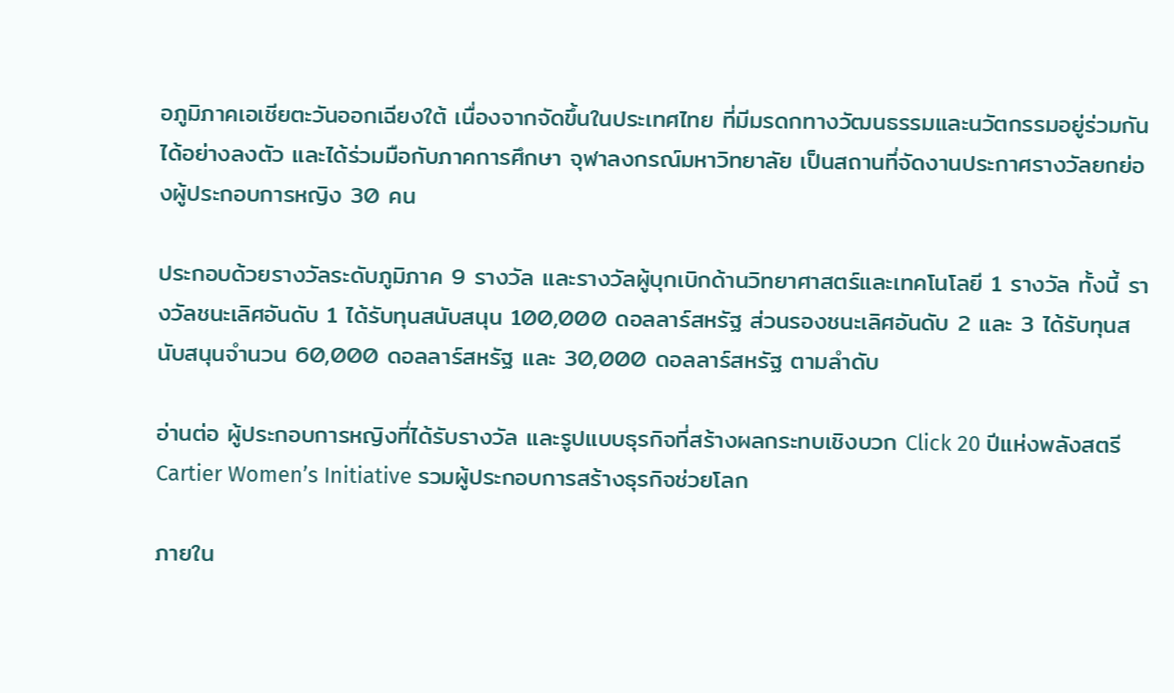อภูมิภาคเอเชียตะวันออกเฉียงใต้ เนื่องจากจัดขึ้นในประเทศไทย ที่มีมรดกทางวัฒนธรรมและนวัตกรรมอยู่ร่วมกันได้อย่างลงตัว และได้ร่วมมือกับภาคการศึกษา จุฬาลงกรณ์มหาวิทยาลัย เป็นสถานที่จัดงานประกาศรางวัลยกย่องผู้ประกอบการหญิง 30 คน

ประกอบด้วยรางวัลระดับภูมิภาค 9 รางวัล และรางวัลผู้บุกเบิกด้านวิทยาศาสตร์และเทคโนโลยี 1 รางวัล ทั้งนี้ รางวัลชนะเลิศอันดับ 1 ได้รับทุนสนับสนุน 100,000 ดอลลาร์สหรัฐ ส่วนรองชนะเลิศอันดับ 2 และ 3 ได้รับทุนสนับสนุนจำนวน 60,000 ดอลลาร์สหรัฐ และ 30,000 ดอลลาร์สหรัฐ ตามลำดับ

อ่านต่อ ผู้ประกอบการหญิงที่ได้รับรางวัล และรูปแบบธุรกิจที่สร้างผลกระทบเชิงบวก Click 20 ปีแห่งพลังสตรี Cartier Women’s Initiative รวมผู้ประกอบการสร้างธุรกิจช่วยโลก

ภายใน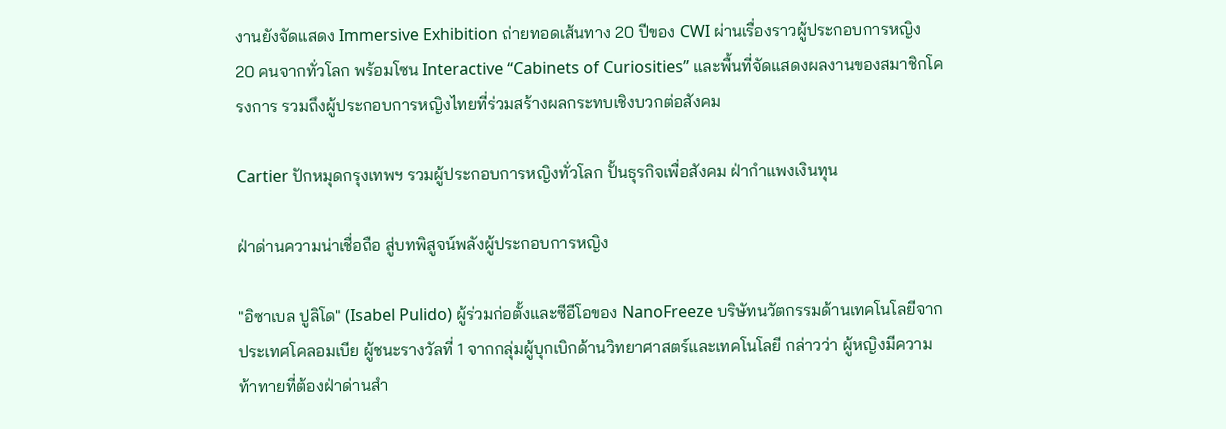งานยังจัดแสดง Immersive Exhibition ถ่ายทอดเส้นทาง 20 ปีของ CWI ผ่านเรื่องราวผู้ประกอบการหญิง 20 คนจากทั่วโลก พร้อมโซน Interactive “Cabinets of Curiosities” และพื้นที่จัดแสดงผลงานของสมาชิกโครงการ รวมถึงผู้ประกอบการหญิงไทยที่ร่วมสร้างผลกระทบเชิงบวกต่อสังคม

Cartier ปักหมุดกรุงเทพฯ รวมผู้ประกอบการหญิงทั่วโลก ปั้นธุรกิจเพื่อสังคม ฝ่ากำแพงเงินทุน

ฝ่าด่านความน่าเชื่อถือ สู่บทพิสูจน์พลังผู้ประกอบการหญิง

"อิซาเบล ปูลิโด" (Isabel Pulido) ผู้ร่วมก่อตั้งและซีอีโอของ NanoFreeze บริษัทนวัตกรรมด้านเทคโนโลยีจากประเทศโคลอมเบีย ผู้ชนะรางวัลที่ 1 จากกลุ่มผู้บุกเบิกด้านวิทยาศาสตร์และเทคโนโลยี กล่าวว่า ผู้หญิงมีความท้าทายที่ต้องฝ่าด่านสำ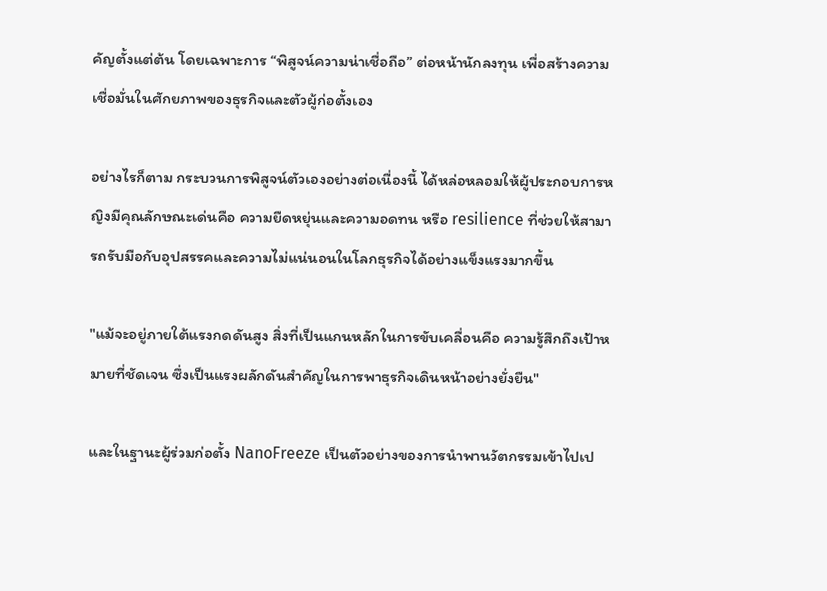คัญตั้งแต่ต้น โดยเฉพาะการ “พิสูจน์ความน่าเชื่อถือ” ต่อหน้านักลงทุน เพื่อสร้างความเชื่อมั่นในศักยภาพของธุรกิจและตัวผู้ก่อตั้งเอง

อย่างไรก็ตาม กระบวนการพิสูจน์ตัวเองอย่างต่อเนื่องนี้ ได้หล่อหลอมให้ผู้ประกอบการหญิงมีคุณลักษณะเด่นคือ ความยืดหยุ่นและความอดทน หรือ resilience ที่ช่วยให้สามารถรับมือกับอุปสรรคและความไม่แน่นอนในโลกธุรกิจได้อย่างแข็งแรงมากขึ้น

"แม้จะอยู่ภายใต้แรงกดดันสูง สิ่งที่เป็นแกนหลักในการขับเคลื่อนคือ ความรู้สึกถึงเป้าหมายที่ชัดเจน ซึ่งเป็นแรงผลักดันสำคัญในการพาธุรกิจเดินหน้าอย่างยั่งยืน"

และในฐานะผู้ร่วมก่อตั้ง NanoFreeze เป็นตัวอย่างของการนำพานวัตกรรมเข้าไปเป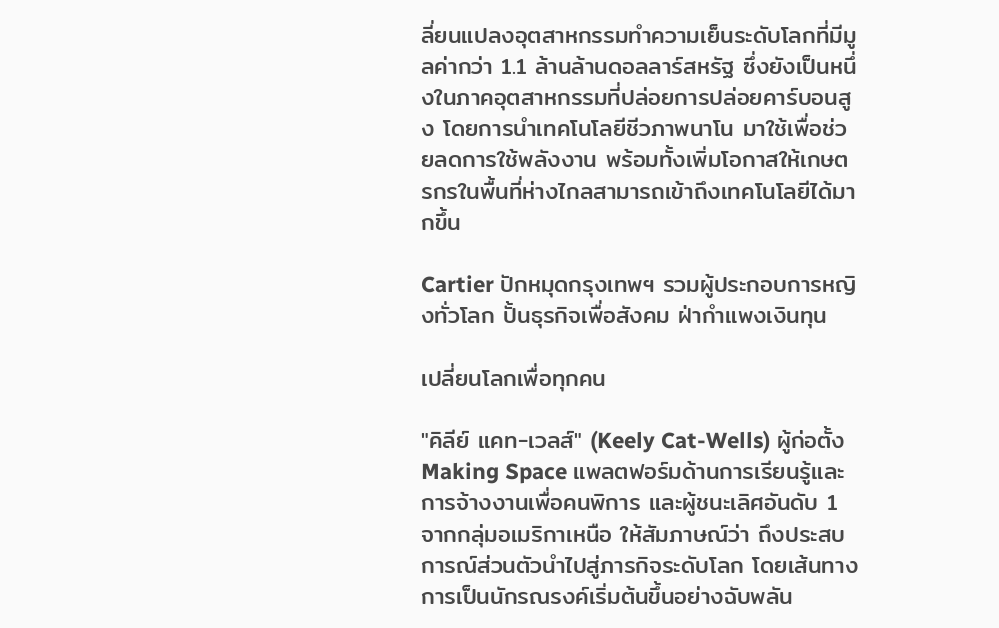ลี่ยนแปลงอุตสาหกรรมทำความเย็นระดับโลกที่มีมูลค่ากว่า 1.1 ล้านล้านดอลลาร์สหรัฐ ซึ่งยังเป็นหนึ่งในภาคอุตสาหกรรมที่ปล่อยการปล่อยคาร์บอนสูง โดยการนำเทคโนโลยีชีวภาพนาโน มาใช้เพื่อช่วยลดการใช้พลังงาน พร้อมทั้งเพิ่มโอกาสให้เกษตรกรในพื้นที่ห่างไกลสามารถเข้าถึงเทคโนโลยีได้มากขึ้น

Cartier ปักหมุดกรุงเทพฯ รวมผู้ประกอบการหญิงทั่วโลก ปั้นธุรกิจเพื่อสังคม ฝ่ากำแพงเงินทุน

เปลี่ยนโลกเพื่อทุกคน

"คิลีย์ แคท-เวลส์" (Keely Cat-Wells) ผู้ก่อตั้ง Making Space แพลตฟอร์มด้านการเรียนรู้และการจ้างงานเพื่อคนพิการ และผู้ชนะเลิศอันดับ 1 จากกลุ่มอเมริกาเหนือ ให้สัมภาษณ์ว่า ถึงประสบการณ์ส่วนตัวนำไปสู่ภารกิจระดับโลก โดยเส้นทางการเป็นนักรณรงค์เริ่มต้นขึ้นอย่างฉับพลัน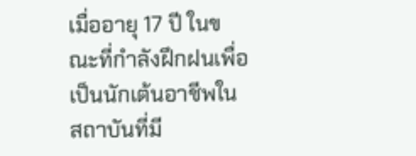เมื่ออายุ 17 ปี ในขณะที่กำลังฝึกฝนเพื่อเป็นนักเต้นอาชีพในสถาบันที่มี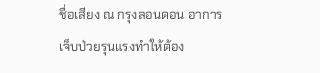ชื่อเสียง ณ กรุงลอนดอน อาการเจ็บป่วยรุนแรงทำให้ต้อง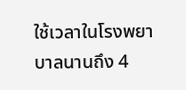ใช้เวลาในโรงพยาบาลนานถึง 4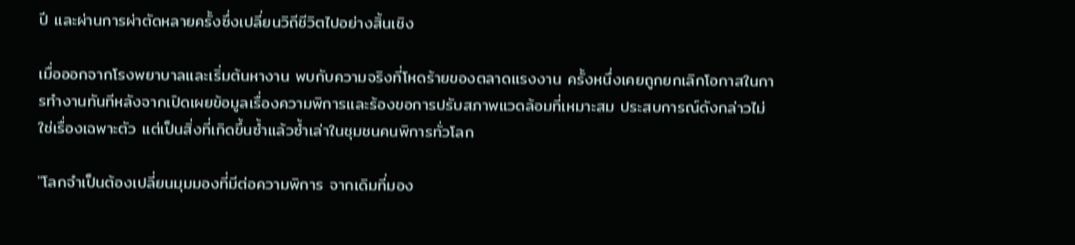ปี และผ่านการผ่าตัดหลายครั้งซึ่งเปลี่ยนวิถีชีวิตไปอย่างสิ้นเชิง

เมื่อออกจากโรงพยาบาลและเริ่มต้นหางาน พบกับความจริงที่โหดร้ายของตลาดแรงงาน ครั้งหนึ่งเคยถูกยกเลิกโอกาสในการทำงานทันทีหลังจากเปิดเผยข้อมูลเรื่องความพิการและร้องขอการปรับสภาพแวดล้อมที่เหมาะสม ประสบการณ์ดังกล่าวไม่ใช่เรื่องเฉพาะตัว แต่เป็นสิ่งที่เกิดขึ้นซ้ำแล้วซ้ำเล่าในชุมชนคนพิการทั่วโลก

"โลกจำเป็นต้องเปลี่ยนมุมมองที่มีต่อความพิการ จากเดิมที่มอง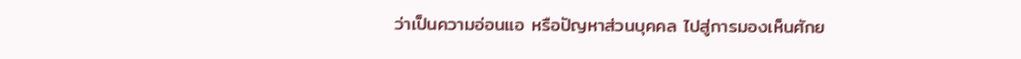ว่าเป็นความอ่อนแอ หรือปัญหาส่วนบุคคล ไปสู่การมองเห็นศักย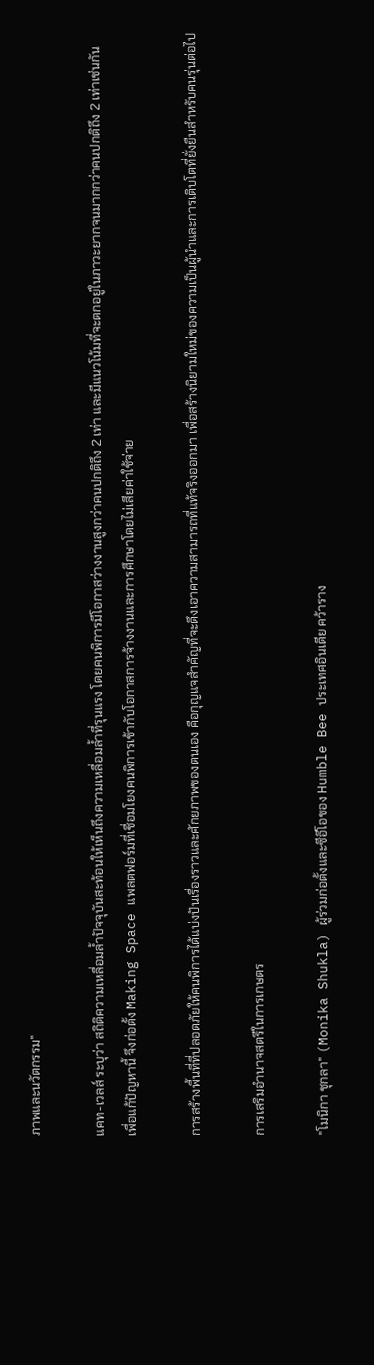ภาพและนวัตกรรม"

แคท-เวลส์ ระบุว่า สถิติความเหลื่อมล้ำปัจจุบันสะท้อนให้เห็นถึงความเหลื่อมล้ำที่รุนแรง โดยคนพิการมีโอกาสว่างงานสูงกว่าคนปกติถึง 2 เท่า และมีแนวโน้มที่จะตกอยู่ในภาวะยากจนมากกว่าคนปกติถึง 2 เท่าเช่นกัน เพื่อแก้ปัญหานี้ จึงก่อตั้ง Making Space แพลตฟอร์มที่เชื่อมโยงคนพิการเข้ากับโอกาสการจ้างงานและการศึกษาโดยไม่เสียค่าใช้จ่าย

การสร้างพื้นที่ที่ปลอดภัยให้คนพิการได้แบ่งปันเรื่องราวและศักยภาพของตนเอง คือกุญแจสำคัญที่จะดึงเอาความสามารถที่แท้จริงออกมา เพื่อสร้างนิยามใหม่ของความเป็นผู้นำและการเติบโตที่ยั่งยืนสำหรับคนรุ่นต่อไป

การเสริมอำนาจสตรีในการเกษตร

"โมนิกา ชุกลา" (Monika Shukla) ผู้ร่วมก่อตั้งและซีอีโอของ Humble Bee ประเทศอินเดีย คว้าราง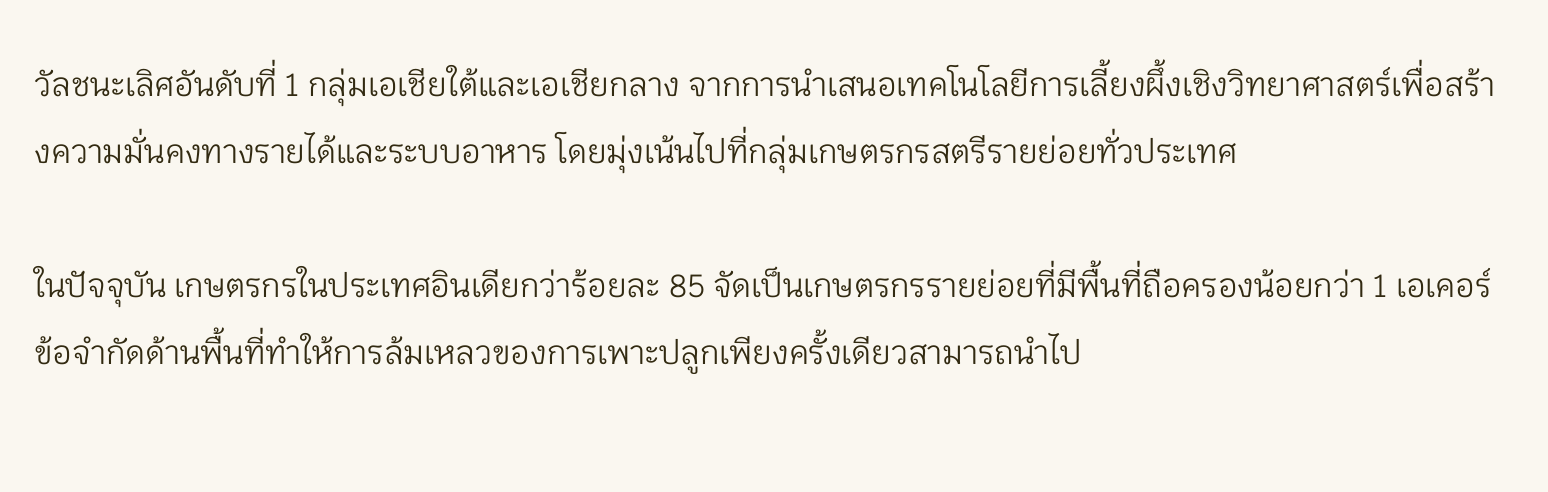วัลชนะเลิศอันดับที่ 1 กลุ่มเอเชียใต้และเอเชียกลาง จากการนำเสนอเทคโนโลยีการเลี้ยงผึ้งเชิงวิทยาศาสตร์เพื่อสร้างความมั่นคงทางรายได้และระบบอาหาร โดยมุ่งเน้นไปที่กลุ่มเกษตรกรสตรีรายย่อยทั่วประเทศ

ในปัจจุบัน เกษตรกรในประเทศอินเดียกว่าร้อยละ 85 จัดเป็นเกษตรกรรายย่อยที่มีพื้นที่ถือครองน้อยกว่า 1 เอเคอร์ ข้อจำกัดด้านพื้นที่ทำให้การล้มเหลวของการเพาะปลูกเพียงครั้งเดียวสามารถนำไป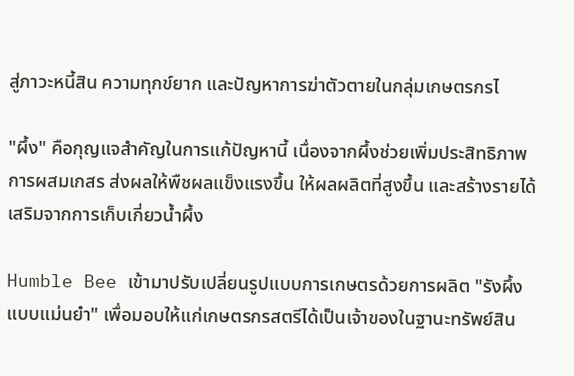สู่ภาวะหนี้สิน ความทุกข์ยาก และปัญหาการฆ่าตัวตายในกลุ่มเกษตรกรไ

"ผึ้ง" คือกุญแจสำคัญในการแก้ปัญหานี้ เนื่องจากผึ้งช่วยเพิ่มประสิทธิภาพการผสมเกสร ส่งผลให้พืชผลแข็งแรงขึ้น ให้ผลผลิตที่สูงขึ้น และสร้างรายได้เสริมจากการเก็บเกี่ยวน้ำผึ้ง

Humble Bee เข้ามาปรับเปลี่ยนรูปแบบการเกษตรด้วยการผลิต "รังผึ้งแบบแม่นยำ" เพื่อมอบให้แก่เกษตรกรสตรีได้เป็นเจ้าของในฐานะทรัพย์สิน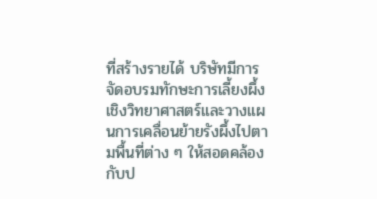ที่สร้างรายได้ บริษัทมีการจัดอบรมทักษะการเลี้ยงผึ้งเชิงวิทยาศาสตร์และวางแผนการเคลื่อนย้ายรังผึ้งไปตามพื้นที่ต่าง ๆ ให้สอดคล้องกับป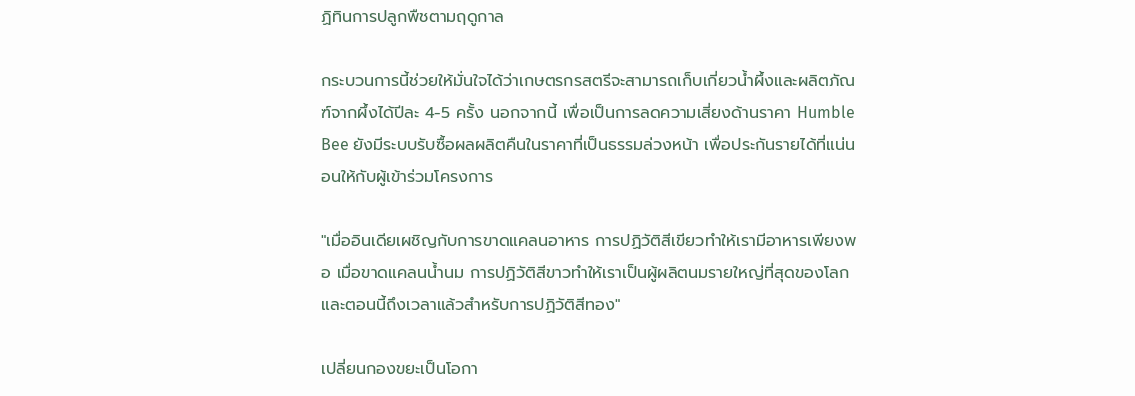ฏิทินการปลูกพืชตามฤดูกาล

กระบวนการนี้ช่วยให้มั่นใจได้ว่าเกษตรกรสตรีจะสามารถเก็บเกี่ยวน้ำผึ้งและผลิตภัณฑ์จากผึ้งได้ปีละ 4-5 ครั้ง นอกจากนี้ เพื่อเป็นการลดความเสี่ยงด้านราคา Humble Bee ยังมีระบบรับซื้อผลผลิตคืนในราคาที่เป็นธรรมล่วงหน้า เพื่อประกันรายได้ที่แน่นอนให้กับผู้เข้าร่วมโครงการ

"เมื่ออินเดียเผชิญกับการขาดแคลนอาหาร การปฏิวัติสีเขียวทำให้เรามีอาหารเพียงพอ เมื่อขาดแคลนน้ำนม การปฏิวัติสีขาวทำให้เราเป็นผู้ผลิตนมรายใหญ่ที่สุดของโลก และตอนนี้ถึงเวลาแล้วสำหรับการปฏิวัติสีทอง"

เปลี่ยนกองขยะเป็นโอกา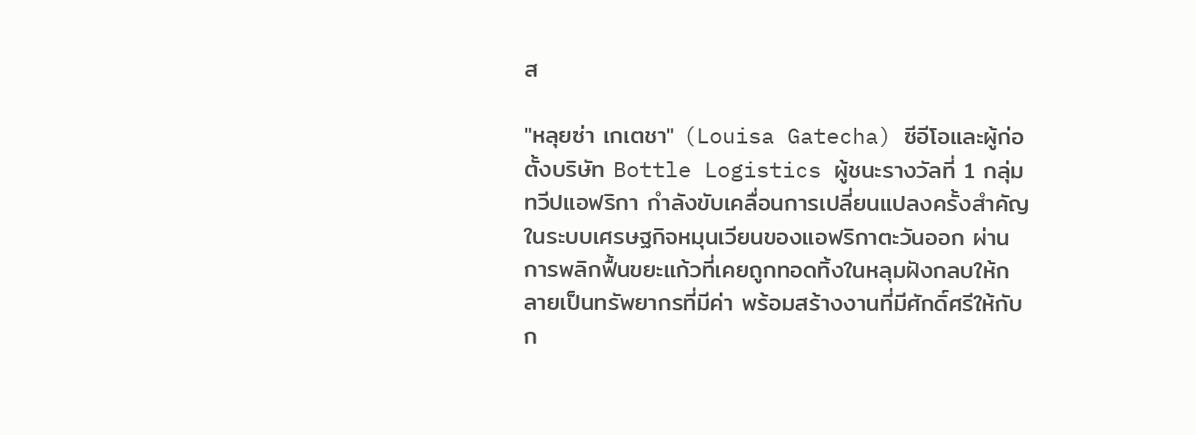ส

"หลุยซ่า เกเตชา" (Louisa Gatecha) ซีอีโอและผู้ก่อตั้งบริษัท Bottle Logistics ผู้ชนะรางวัลที่ 1 กลุ่มทวีปแอฟริกา กำลังขับเคลื่อนการเปลี่ยนแปลงครั้งสำคัญในระบบเศรษฐกิจหมุนเวียนของแอฟริกาตะวันออก ผ่านการพลิกฟื้นขยะแก้วที่เคยถูกทอดทิ้งในหลุมฝังกลบให้กลายเป็นทรัพยากรที่มีค่า พร้อมสร้างงานที่มีศักดิ์ศรีให้กับก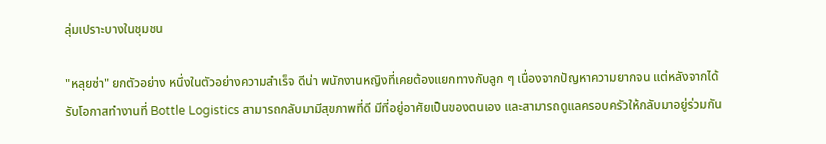ลุ่มเปราะบางในชุมชน

"หลุยซ่า" ยกตัวอย่าง หนึ่งในตัวอย่างความสำเร็จ ดีน่า พนักงานหญิงที่เคยต้องแยกทางกับลูก ๆ เนื่องจากปัญหาความยากจน แต่หลังจากได้รับโอกาสทำงานที่ Bottle Logistics สามารถกลับมามีสุขภาพที่ดี มีที่อยู่อาศัยเป็นของตนเอง และสามารถดูแลครอบครัวให้กลับมาอยู่ร่วมกัน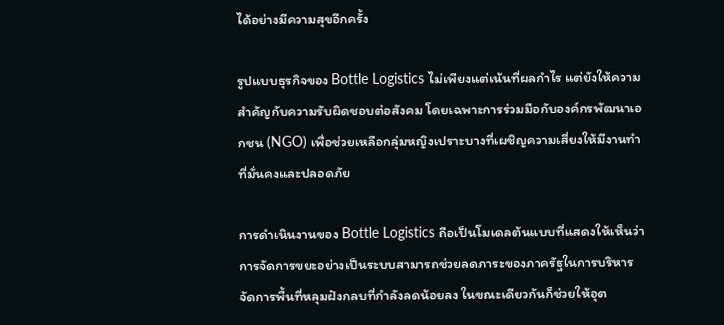ได้อย่างมีความสุขอีกครั้ง

รูปแบบธุรกิจของ Bottle Logistics ไม่เพียงแต่เน้นที่ผลกำไร แต่ยังให้ความสำคัญกับความรับผิดชอบต่อสังคม โดยเฉพาะการร่วมมือกับองค์กรพัฒนาเอกชน (NGO) เพื่อช่วยเหลือกลุ่มหญิงเปราะบางที่เผชิญความเสี่ยงให้มีงานทำที่มั่นคงและปลอดภัย

การดำเนินงานของ Bottle Logistics ถือเป็นโมเดลต้นแบบที่แสดงให้เห็นว่าการจัดการขยะอย่างเป็นระบบสามารถช่วยลดภาระของภาครัฐในการบริหารจัดการพื้นที่หลุมฝังกลบที่กำลังลดน้อยลง ในขณะเดียวกันก็ช่วยให้อุต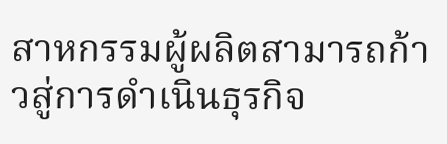สาหกรรมผู้ผลิตสามารถก้าวสู่การดำเนินธุรกิจ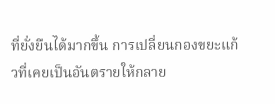ที่ยั่งยืนได้มากขึ้น การเปลี่ยนกองขยะแก้วที่เคยเป็นอันตรายให้กลาย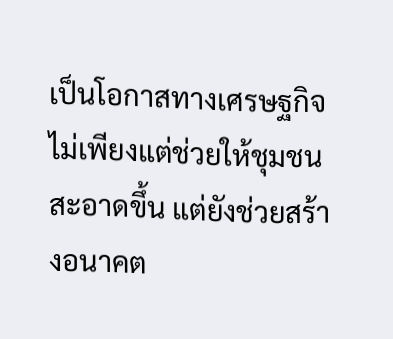เป็นโอกาสทางเศรษฐกิจไม่เพียงแต่ช่วยให้ชุมชนสะอาดขึ้น แต่ยังช่วยสร้างอนาคต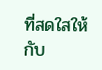ที่สดใสให้กับ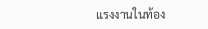แรงงานในท้อง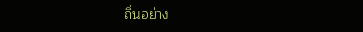ถิ่นอย่าง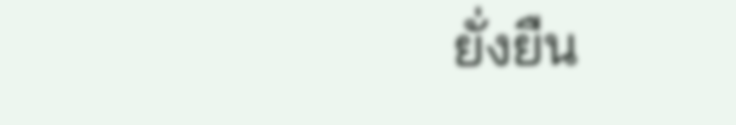ยั่งยืน